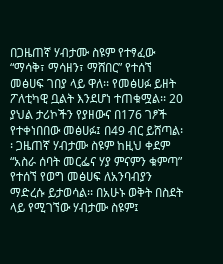በጋዜጠኛ ሃብታሙ ስዩም የተፃፈው “ማሳቅ፣ ማሳዘን፣ ማሸበር” የተሰኘ መፅሀፍ ገበያ ላይ ዋለ፡፡ የመፅሀፉ ይዘት ፖለቲካዊ ቧልት እንደሆነ ተጠቁሟል፡፡ 20 ያህል ታሪኮችን የያዘውና በ176 ገፆች የተቀነበበው መፅሀፉ፤ በ49 ብር ይሸጣል፡፡ ጋዜጠኛ ሃብታሙ ስዩም ከዚህ ቀደም “አስራ ሰባት መርፌና ሃያ ምናምን ቁምጣ” የተሰኘ የወግ መፅሀፍ ለአንባብያን ማድረሱ ይታወሳል፡፡ በአሁኑ ወቅት በስደት ላይ የሚገኘው ሃብታሙ ስዩም፤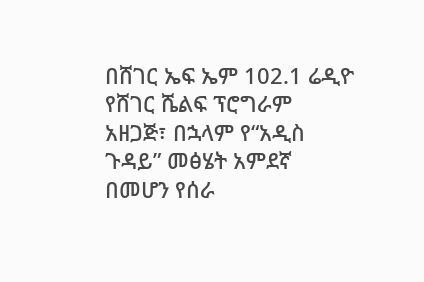በሸገር ኤፍ ኤም 102.1 ሬዲዮ የሸገር ሼልፍ ፕሮግራም አዘጋጅ፣ በኋላም የ“አዲስ ጉዳይ” መፅሄት አምደኛ በመሆን የሰራ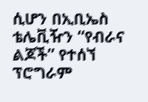ሲሆን በኢቢኤስ ቴሌቪዥን “የብራና ልጆች” የተሰኘ ፕሮግራም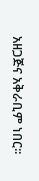አዘጋጅና አቅራቢም ነበር፡፡